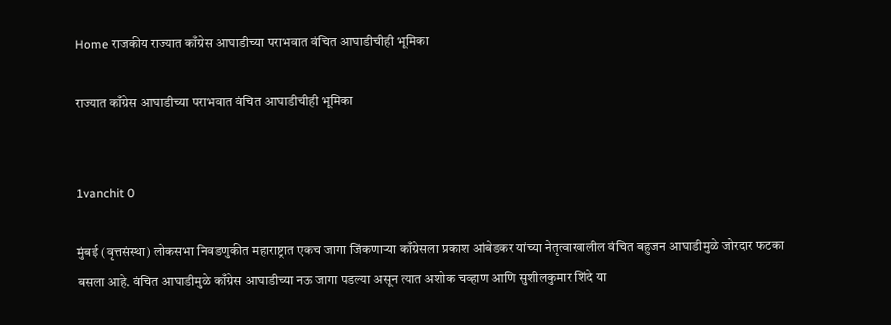Home राजकीय राज्यात काँग्रेस आघाडीच्या पराभवात वंचित आघाडीचीही भूमिका

राज्यात काँग्रेस आघाडीच्या पराभवात वंचित आघाडीचीही भूमिका


1vanchit 0

मुंबई (वृत्तसंस्था) लोकसभा निवडणुकीत महाराष्ट्रात एकच जागा जिंकणाऱ्या काँग्रेसला प्रकाश आंबेडकर यांच्या नेतृत्वाखालील वंचित बहुजन आघाडीमुळे जोरदार फटका बसला आहे. वंचित आघाडीमुळे काँग्रेस आघाडीच्या नऊ जागा पडल्या असून त्यात अशोक चव्हाण आणि सुशीलकुमार शिंदे या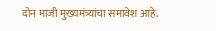दोन माजी मुख्यमंत्र्यांचा समावेश आहे.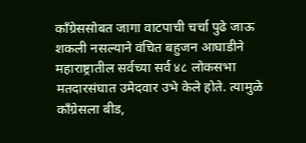काँग्रेससोबत जागा वाटपाची चर्चा पुढे जाऊ शकली नसल्याने वंचित बहुजन आघाडीने महाराष्ट्रातील सर्वच्या सर्व ४८ लोकसभा मतदारसंघात उमेदवार उभे केले होते. त्यामुळे काँग्रेसला बीड,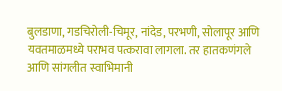बुलडाणा, गडचिरोली-चिमूर, नांदेड, परभणी, सोलापूर आणि यवतमाळमध्ये पराभव पत्करावा लागला. तर हातकणंगले आणि सांगलीत स्वाभिमानी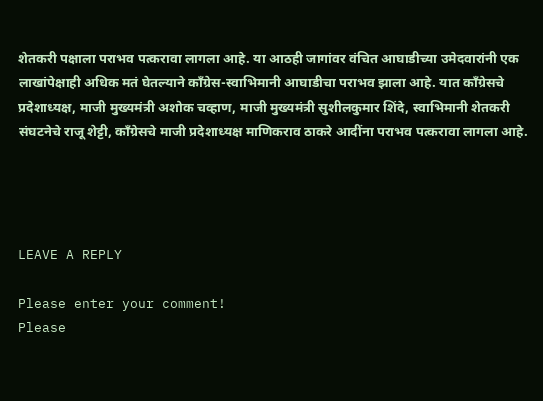शेतकरी पक्षाला पराभव पत्करावा लागला आहे. या आठही जागांवर वंचित आघाडीच्या उमेदवारांनी एक लाखांपेक्षाही अधिक मतं घेतल्याने काँग्रेस-स्वाभिमानी आघाडीचा पराभव झाला आहे. यात काँग्रेसचे प्रदेशाध्यक्ष, माजी मुख्यमंत्री अशोक चव्हाण, माजी मुख्यमंत्री सुशीलकुमार शिंदे, स्वाभिमानी शेतकरी संघटनेचे राजू शेट्टी, काँग्रेसचे माजी प्रदेशाध्यक्ष माणिकराव ठाकरे आदींना पराभव पत्करावा लागला आहे.




LEAVE A REPLY

Please enter your comment!
Please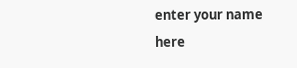enter your name here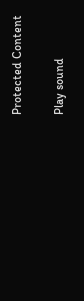Protected Content

Play sound